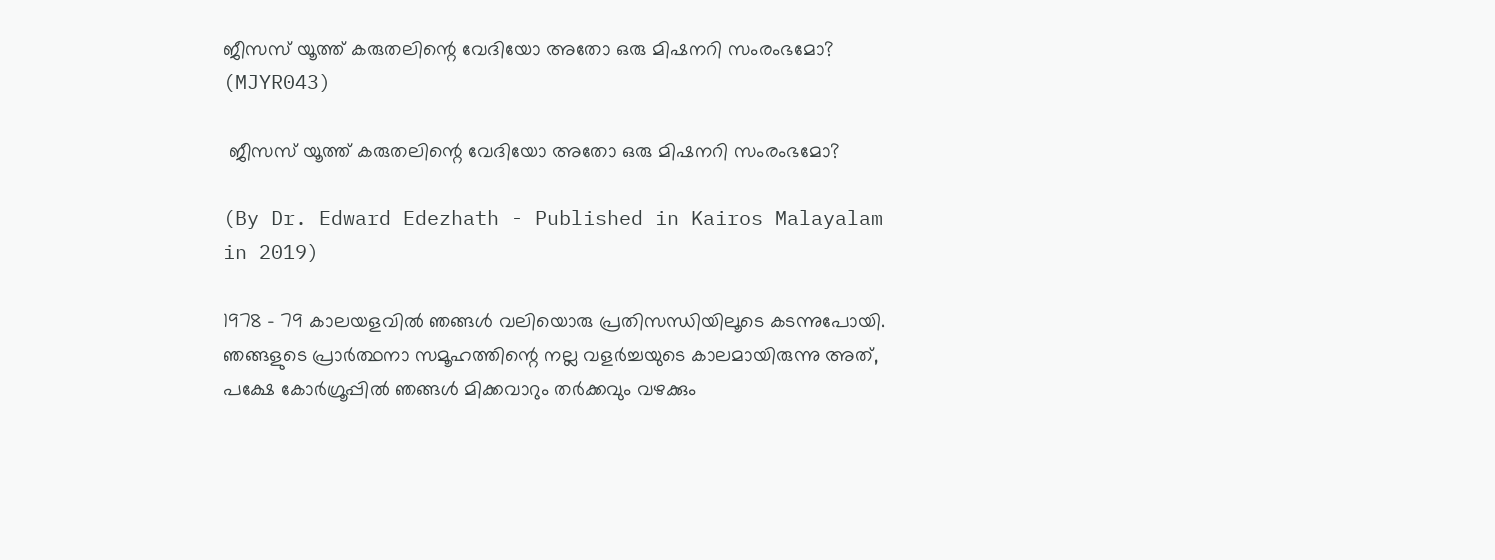ജീസസ് യൂത്ത് കരുതലിന്റെ വേദിയോ അതോ ഒരു മിഷനറി സംരംഭമോ? (MJYR043)

 ജീസസ് യൂത്ത് കരുതലിന്റെ വേദിയോ അതോ ഒരു മിഷനറി സംരംഭമോ?

(By Dr. Edward Edezhath - Published in Kairos Malayalam in 2019)

1978 - 79 കാലയളവിൽ ഞങ്ങൾ വലിയൊരു പ്രതിസന്ധിയിലൂടെ കടന്നുപോയി. ഞങ്ങളുടെ പ്രാര്‍ത്ഥനാ സമൂഹത്തിന്റെ നല്ല വളര്‍ച്ചയുടെ കാലമായിരുന്നു അത്‌, പക്ഷേ കോര്‍ഗ്രൂപ്പിൽ ഞങ്ങൾ മിക്കവാറും തര്‍ക്കവും വഴക്കും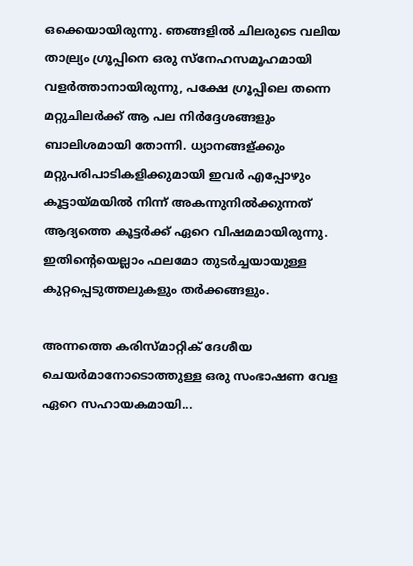ഒക്കെയായിരുന്നു. ഞങ്ങളില്‍ ചിലരുടെ വലിയ താല്ര്യം ഗ്രൂപ്പിനെ ഒരു സ്നേഹസമൂഹമായി വളര്‍ത്താനായിരുന്നു, പക്ഷേ ഗ്രൂപ്പിലെ തന്നെ മറ്റുചിലര്‍ക്ക്‌ ആ പല നിര്‍ദ്ദേശങ്ങളും ബാലിശമായി തോന്നി. ധ്യാനങ്ങള്ക്കും മറ്റുപരിപാടികളിക്കുമായി ഇവര്‍ എപ്പോഴും കൂട്ടായ്മയില്‍ നിന്ന്‌ അകന്നുനില്‍ക്കുന്നത്‌ ആദ്യത്തെ കൂട്ടര്‍ക്ക്‌ ഏറെ വിഷമമായിരുന്നു. ഇതിന്റെയെല്ലാം ഫലമോ തുടര്‍ച്ചയായുള്ള കുറ്റപ്പെടുത്തലുകളും തര്‍ക്കങ്ങളും.

അന്നത്തെ കരിസ്മാറ്റിക്‌ ദേശീയ ചെയര്‍മാനോടൊത്തുള്ള ഒരു സംഭാഷണ വേള ഏറെ സഹായകമായി...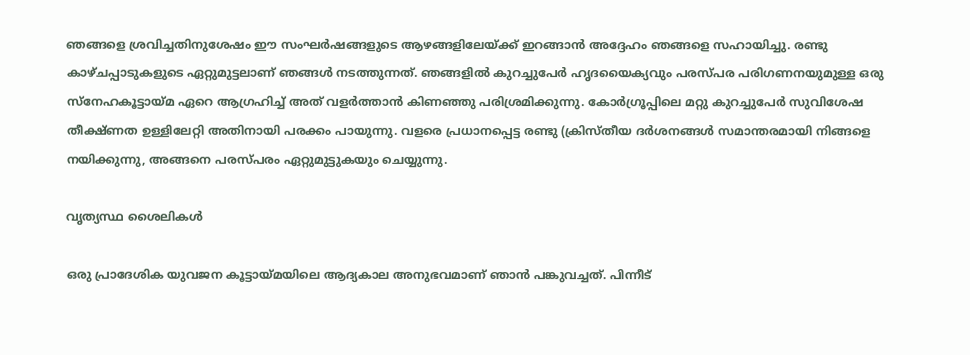ഞങ്ങളെ ശ്രവിച്ചതിനുശേഷം ഈ സംഘര്‍ഷങ്ങളുടെ ആഴങ്ങളിലേയ്ക്ക്‌ ഇറങ്ങാന്‍ അദ്ദേഹം ഞങ്ങളെ സഹായിച്ചു. രണ്ടു കാഴ്ചപ്പാടുകളുടെ ഏറ്റുമുട്ടലാണ്‌ ഞങ്ങൾ നടത്തുന്നത്‌. ഞങ്ങളില്‍ കുറച്ചുപേര്‍ ഹൃദയൈക്യവും പരസ്പര പരിഗണനയുമുള്ള ഒരു സ്നേഹകൂട്ടായ്മ ഏറെ ആഗ്രഹിച്ച്‌ അത്‌ വളര്‍ത്താന്‍ കിണഞ്ഞു പരിശ്രമിക്കുന്നു. കോര്‍ഗ്രൂപ്പിലെ മറ്റു കുറച്ചുപേര്‍ സുവിശേഷ തീക്ഷ്ണത ഉള്ളിലേറ്റി അതിനായി പരക്കം പായുന്നു. വളരെ പ്രധാനപ്പെട്ട രണ്ടു (ക്രിസ്തീയ ദര്‍ശനങ്ങള്‍ സമാന്തരമായി നിങ്ങളെ നയിക്കുന്നു, അങ്ങനെ പരസ്പരം ഏറ്റുമുട്ടുകയും ചെയ്യുന്നു.

വൃത്യസ്ഥ ശൈലികൾ

ഒരു പ്രാദേശിക യുവജന കൂട്ടായ്മയിലെ ആദ്യകാല അനുഭവമാണ്‌ ഞാന്‍ പങ്കുവച്ചത്‌. പിന്നീട്‌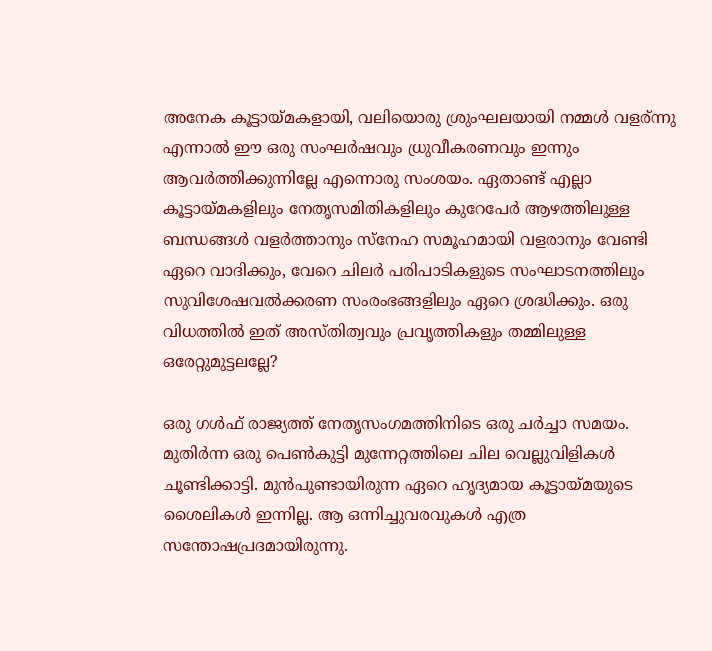അനേക കൂട്ടായ്മകളായി, വലിയൊരു ശ്രുംഘലയായി നമ്മൾ വളര്ന്നു എന്നാൽ ഈ ഒരു സംഘര്‍ഷവും ധ്രുവീകരണവും ഇന്നും ആവര്‍ത്തിക്കുന്നില്ലേ എന്നൊരു സംശയം. ഏതാണ്ട്‌ എല്ലാ കൂട്ടായ്മകളിലും നേതൃസമിതികളിലും കുറേപേര്‍ ആഴത്തിലുള്ള ബന്ധങ്ങൾ വളര്‍ത്താനും സ്നേഹ സമൂഹമായി വളരാനും വേണ്ടി ഏറെ വാദിക്കും, വേറെ ചിലര്‍ പരിപാടികളുടെ സംഘാടനത്തിലും സുവിശേഷവല്‍ക്കരണ സംരംഭങ്ങളിലും ഏറെ ശ്രദ്ധിക്കും. ഒരു വിധത്തില്‍ ഇത്‌ അസ്തിത്വവും പ്രവൃത്തികളും തമ്മിലുള്ള ഒരേറ്റുമുട്ടലല്ലേ?

ഒരു ഗള്‍ഫ്‌ രാജ്യത്ത്‌ നേതൃസംഗമത്തിനിടെ ഒരു ചര്‍ച്ചാ സമയം. മുതിര്‍ന്ന ഒരു പെണ്‍കുട്ടി മുന്നേറ്റത്തിലെ ചില വെല്ലുവിളികള്‍ ചൂണ്ടിക്കാട്ടി. മുന്‍പുണ്ടായിരുന്ന ഏറെ ഹൃദ്യമായ കൂട്ടായ്മയുടെ ശൈലികള്‍ ഇന്നില്ല. ആ ഒന്നിച്ചുവരവുകള്‍ എത്ര സന്തോഷപ്രദമായിരുന്നു.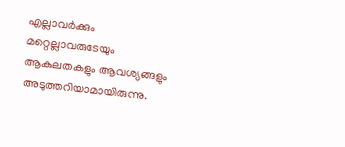എല്ലാവര്‍ക്കും മറ്റെല്ലാവരുടേയും ആകുലതകളും ആവശ്യങ്ങളും അടുത്തറിയാമായിരുന്നു.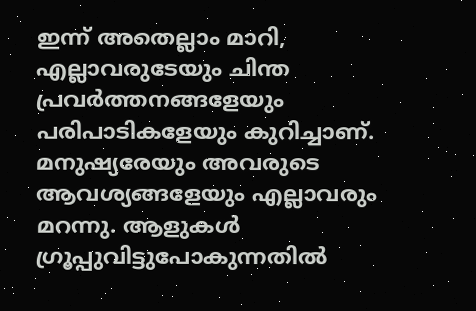ഇന്ന്‌ അതെല്ലാം മാറി, എല്ലാവരുടേയും ചിന്ത പ്രവര്‍ത്തനങ്ങളേയും പരിപാടികളേയും കുറിച്ചാണ്‌. മനുഷ്യരേയും അവരുടെ ആവശ്യങ്ങളേയും എല്ലാവരും മറന്നു. ആളുകള്‍ ഗ്രൂപ്പുവിട്ടുപോകുന്നതില്‍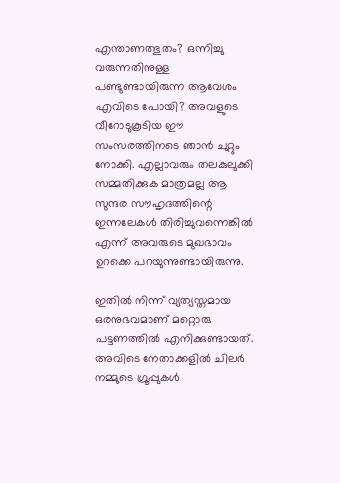എന്താണത്ഭുതം? ഒന്നിച്ചു വരുന്നതിനുള്ള പണ്ടുണ്ടായിരുന്ന ആവേശം എവിടെ പോയി? അവളുടെ വീറോടുകൂടിയ ഈ സംസരത്തിനടെ ഞാന്‍ ചുറ്റും നോക്കി. എല്ലാവരും തലകുലുക്കി സമ്മതിക്കുക മാത്രമല്ല ആ സുന്ദര സൗഹൃദത്തിന്റെ ഇന്നലേകള്‍ തിരിച്ചുവന്നെങ്കിൽ എന്ന്‌ അവരുടെ മുഖഭാവം ഉറക്കെ പറയുന്നുണ്ടായിരുന്നു.

ഇതില്‍ നിന്ന്‌ വ്യത്യസ്തമായ ഒരനുഭവമാണ്‌ മറ്റൊരു പട്ടണത്തില്‍ എനിക്കുണ്ടായത്‌. അവിടെ നേതാക്കളില്‍ ചിലര്‍ നമ്മുടെ ഗ്രൂപ്പുകള്‍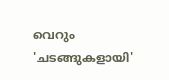വെറും 'ചടങ്ങുകളായി'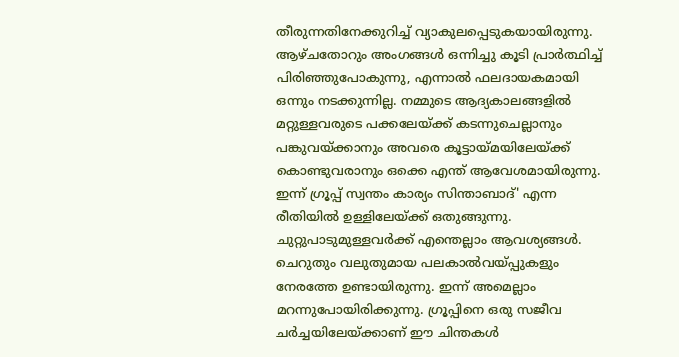തീരുന്നതിനേക്കുറിച്ച്‌ വ്യാകുലപ്പെടുകയായിരുന്നു. ആഴ്ചതോറും അംഗങ്ങള്‍ ഒന്നിച്ചു കൂടി പ്രാർത്ഥിച്ച്‌ പിരിഞ്ഞുപോകുന്നു, എന്നാല്‍ ഫലദായകമായി ഒന്നും നടക്കുന്നില്ല. നമ്മുടെ ആദ്യകാലങ്ങളില്‍ മറ്റുള്ളവരുടെ പക്കലേയ്ക്ക്‌ കടന്നുചെല്ലാനും പങ്കുവയ്ക്കാനും അവരെ കൂട്ടായ്മയിലേയ്ക്ക്‌ കൊണ്ടുവരാനും ഒക്കെ എന്ത്‌ ആവേശമായിരുന്നു. ഇന്ന്‌ ഗ്രൂപ്പ്‌ സ്വന്തം കാര്യം സിന്താബാദ്‌' എന്ന രീതിയില്‍ ഉള്ളിലേയ്ക്ക്‌ ഒതുങ്ങുന്നു. ചുറ്റുപാടുമുള്ളവര്‍ക്ക്‌ എന്തെല്ലാം ആവശ്യങ്ങള്‍. ചെറുതും വലുതുമായ പലകാല്‍വയ്പ്പുകളും നേരത്തേ ഉണ്ടായിരുന്നു. ഇന്ന്‌ അമെല്ലാം മറന്നുപോയിരിക്കുന്നു. ഗ്രൂപ്പിനെ ഒരു സജീവ ചര്‍ച്ചയിലേയ്ക്കാണ്‌ ഈ ചിന്തകള്‍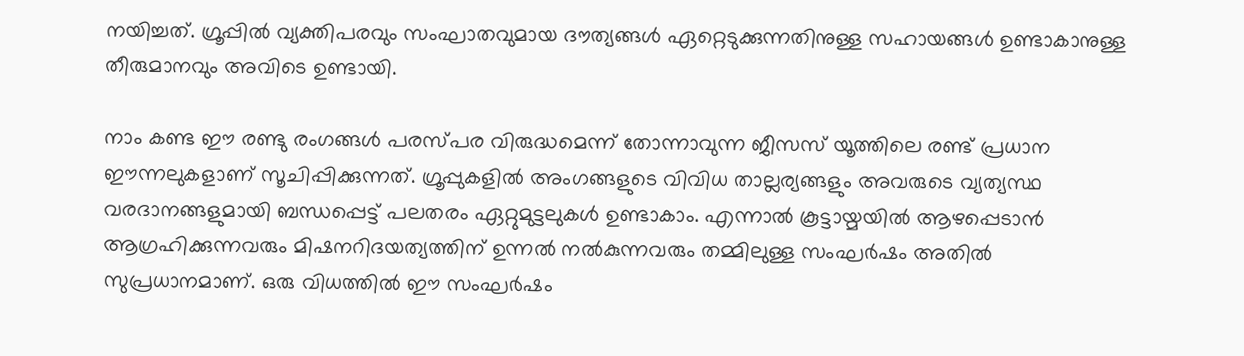നയിച്ചത്‌. ഗ്രൂപ്പിൽ വ്യക്തിപരവും സംഘാതവുമായ ദൗത്യങ്ങൾ ഏറ്റെടുക്കുന്നതിനുള്ള സഹായങ്ങള്‍ ഉണ്ടാകാനുള്ള തീരുമാനവും അവിടെ ഉണ്ടായി.

നാം കണ്ട ഈ രണ്ടു രംഗങ്ങൾ പരസ്പര വിരുദ്ധമെന്ന്‌ തോന്നാവുന്ന ജീസസ്‌ യൂത്തിലെ രണ്ട്‌ പ്രധാന ഈന്നലുകളാണ്‌ സൂചിപ്പിക്കുന്നത്‌. ഗ്രൂപ്പുകളില്‍ അംഗങ്ങളുടെ വിവിധ താല്ലര്യങ്ങളും അവരുടെ വ്യത്യസ്ഥ വരദാനങ്ങളുമായി ബന്ധപ്പെട്ട്‌ പലതരം ഏറ്റുമുട്ടലുകള്‍ ഉണ്ടാകാം. എന്നാൽ കൂട്ടായ്മയിൽ ആഴപ്പെടാന്‍ ആഗ്രഹിക്കുന്നവരും മിഷനറിദയത്യത്തിന്‌ ഉന്നല്‍ നല്‍കുന്നവരും തമ്മിലുള്ള സംഘര്‍ഷം അതില്‍ സുപ്രധാനമാണ്‌. ഒരു വിധത്തില്‍ ഈ സംഘര്‍ഷം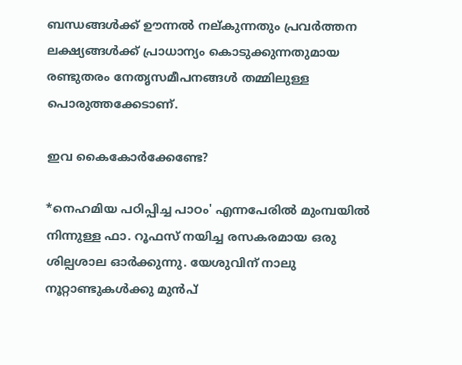ബന്ധങ്ങൾക്ക്‌ ഊന്നല്‍ നല്കുന്നതും പ്രവര്‍ത്തന ലക്ഷ്യങ്ങൾക്ക്‌ പ്രാധാന്യം കൊടുക്കുന്നതുമായ രണ്ടുതരം നേതൃസമീപനങ്ങള്‍ തമ്മിലുള്ള പൊരുത്തക്കേടാണ്‌.

ഇവ കൈകോര്‍ക്കേണ്ടേ?

*നെഹമിയ പഠിപ്പിച്ച പാഠം' എന്നപേരിൽ മുംമ്പയിൽ നിന്നുള്ള ഫാ. റൂഫസ്‌ നയിച്ച രസകരമായ ഒരു ശില്പശാല ഓര്‍ക്കുന്നു. യേശുവിന്‌ നാലു നൂറ്റാണ്ടുകള്‍ക്കു മുന്‍പ്‌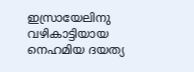ഇസ്രായേലിനു വഴികാട്ടിയായ നെഹമിയ ദയത്യ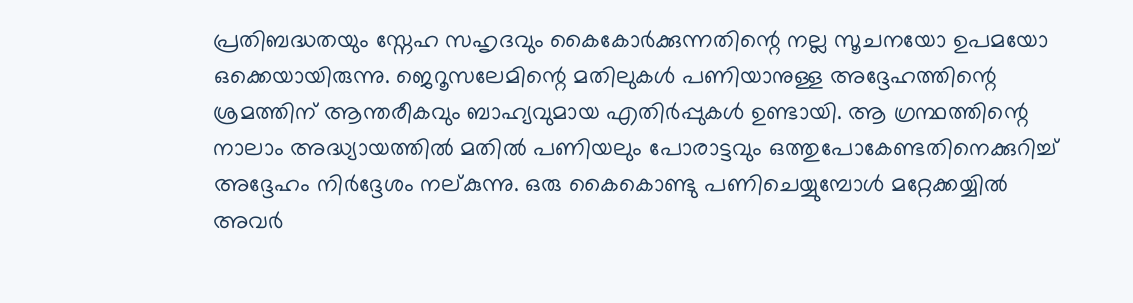പ്രതിബദ്ധതയും സ്നേഹ സഹൃദവും കൈകോര്‍ക്കുന്നതിന്റെ നല്ല സൂചനയോ ഉപമയോ ഒക്കെയായിരുന്നു. ജെറൂസലേമിന്റെ മതിലുകൾ പണിയാനുള്ള അദ്ദേഹത്തിന്റെ ശ്രമത്തിന്‌ ആന്തരീകവും ബാഹ്യവുമായ എതിര്‍പ്പുകള്‍ ഉണ്ടായി. ആ ഗ്രന്ഥത്തിന്റെ നാലാം അദ്ധ്യായത്തില്‍ മതിൽ പണിയലും പോരാട്ടവും ഒത്തുപോകേണ്ടതിനെക്കുറിച്ച്‌ അദ്ദേഹം നിര്‍ദ്ദേശം നല്കുന്നു. ഒരു കൈകൊണ്ടു പണിചെയ്യുമ്പോള്‍ മറ്റേക്കയ്യില്‍ അവര്‍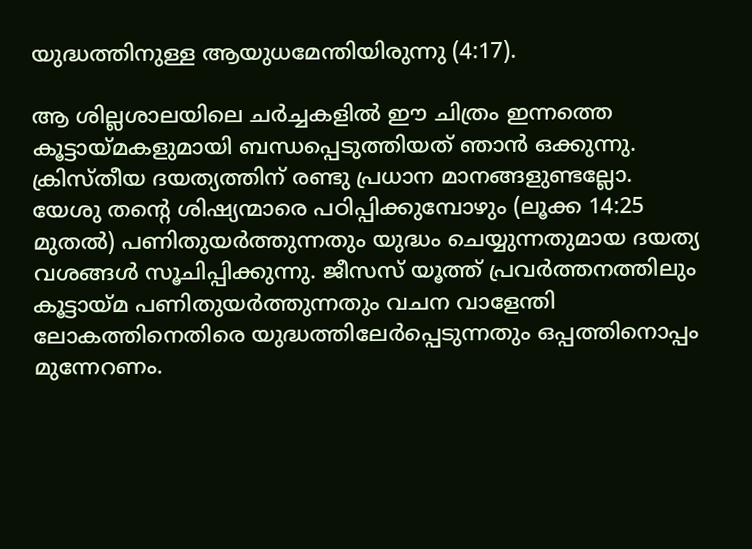യുദ്ധത്തിനുള്ള ആയുധമേന്തിയിരുന്നു (4:17).

ആ ശില്ലശാലയിലെ ചര്‍ച്ചകളില്‍ ഈ ചിത്രം ഇന്നത്തെ കൂട്ടായ്മകളുമായി ബന്ധപ്പെടുത്തിയത്‌ ഞാന്‍ ഒക്കുന്നു. ക്രിസ്തീയ ദയത്യത്തിന്‌ രണ്ടു പ്രധാന മാനങ്ങളുണ്ടല്ലോ. യേശു തന്റെ ശിഷ്യന്മാരെ പഠിപ്പിക്കുമ്പോഴും (ലൂക്ക 14:25 മുതൽ) പണിതുയര്‍ത്തുന്നതും യുദ്ധം ചെയ്യുന്നതുമായ ദയത്യ വശങ്ങള്‍ സൂചിപ്പിക്കുന്നു. ജീസസ്‌ യൂത്ത്‌ പ്രവര്‍ത്തനത്തിലും കൂട്ടായ്മ പണിതുയര്‍ത്തുന്നതും വചന വാളേന്തി ലോകത്തിനെതിരെ യുദ്ധത്തിലേര്‍പ്പെടുന്നതും ഒപ്പത്തിനൊപ്പം മുന്നേറണം.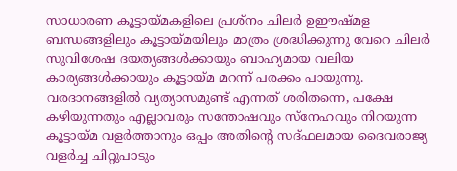സാധാരണ കൂട്ടായ്മകളിലെ പ്രശ്‌നം ചിലർ ഉഈഷ്മള ബന്ധങ്ങളിലും കൂട്ടായ്മയിലും മാത്രം ശ്രദ്ധിക്കുന്നു വേറെ ചിലര്‍ സുവിശേഷ ദയത്യങ്ങള്‍ക്കായും ബാഹ്യമായ വലിയ കാര്യങ്ങൾക്കായും കൂട്ടായ്മ മറന്ന്‌ പരക്കം പായുന്നു. വരദാനങ്ങളിൽ വ്യത്യാസമുണ്ട്‌ എന്നത്‌ ശരിതന്നെ, പക്ഷേ കഴിയുന്നതും എല്ലാവരും സന്തോഷവും സ്നേഹവും നിറയുന്ന കൂട്ടായ്മ വളര്‍ത്താനും ഒപ്പം അതിന്റെ സദ്ഫലമായ ദൈവരാജ്യ വളര്‍ച്ച ചിറ്റുപാടും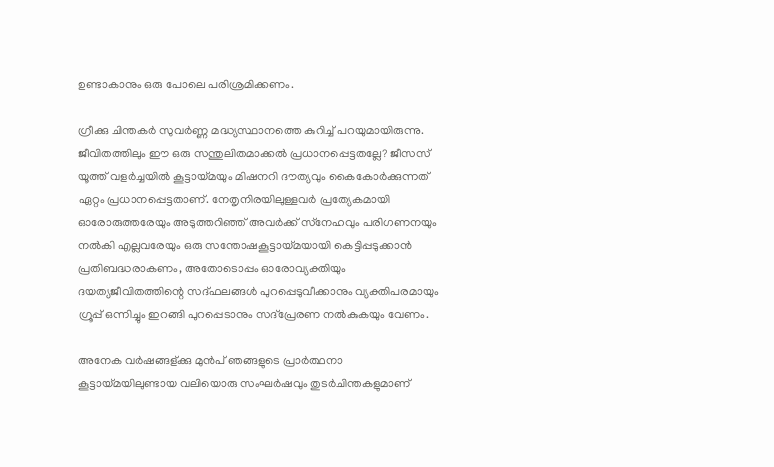ഉണ്ടാകാനും ഒരു പോലെ പരിശ്രമിക്കണം.

ഗ്രീക്കു ചിന്തകര്‍ സുവര്‍ണ്ണ മദ്ധ്യസ്ഥാനത്തെ കുറിച്ച്‌ പറയുമായിരുന്നു. ജീവിതത്തിലും ഈ ഒരു സന്തുലിതമാക്കല്‍ പ്രധാനപ്പെട്ടതല്ലേ? ജീസസ്‌ യൂത്ത്‌ വളർച്ചയിൽ കൂട്ടായ്മയും മിഷനറി ദൗത്യവും കൈകോര്‍ക്കുന്നത്‌ ഏറ്റം പ്രധാനപ്പെട്ടതാണ്‌. നേതൃനിരയിലുള്ളവര്‍ പ്രത്യേകമായി ഓരോരുത്തരേയും അടുത്തറിഞ്ഞ്‌ അവര്‍ക്ക്‌ സ്‌നേഹവും പരിഗണനയും നല്‍കി എല്ലവരേയും ഒരു സന്തോഷകൂട്ടായ്മയായി കെട്ടിപ്പടുക്കാന്‍ പ്രതിബദ്ധരാകണം, അതോടൊപ്പം ഓരോവ്യക്തിയും ദയത്യജീവിതത്തിന്റെ സദ്ഫലങ്ങള്‍ പുറപ്പെടുവീക്കാനും വ്യക്തിപരമായും ഗ്രൂപ്പ്‌ ഒന്നിച്ചും ഇറങ്ങി പുറപ്പെടാനും സദ്പ്രേരണ നൽകുകയും വേണം.

അനേക വര്‍ഷങ്ങള്ക്കു മുന്‍പ്‌ ഞങ്ങളുടെ പ്രാര്‍ത്ഥനാ കൂട്ടായ്മയിലുണ്ടായ വലിയൊരു സംഘര്‍ഷവും തുടര്‍ചിന്തകളുമാണ്‌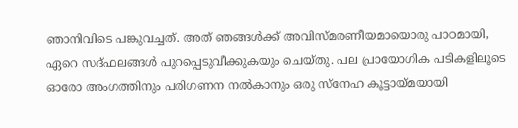ഞാനിവിടെ പങ്കുവച്ചത്‌. അത്‌ ഞങ്ങൾക്ക്‌ അവിസ്മരണീയമായൊരു പാഠമായി, ഏറെ സദ്ഫലങ്ങള്‍ പുറപ്പെടുവീക്കുകയും ചെയ്തു. പല പ്രായോഗിക പടികളിലൂടെ ഓരോ അംഗത്തിനും പരിഗണന നല്‍കാനും ഒരു സ്നേഹ കൂട്ടായ്മയായി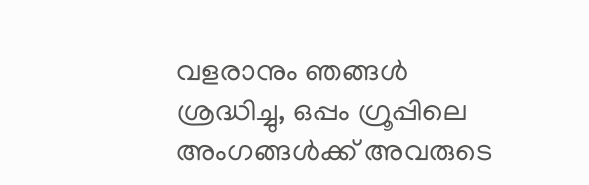വളരാനും ഞങ്ങള്‍ ശ്രദ്ധിച്ചു, ഒപ്പം ഗ്രൂപ്പിലെ അംഗങ്ങള്‍ക്ക്‌ അവരുടെ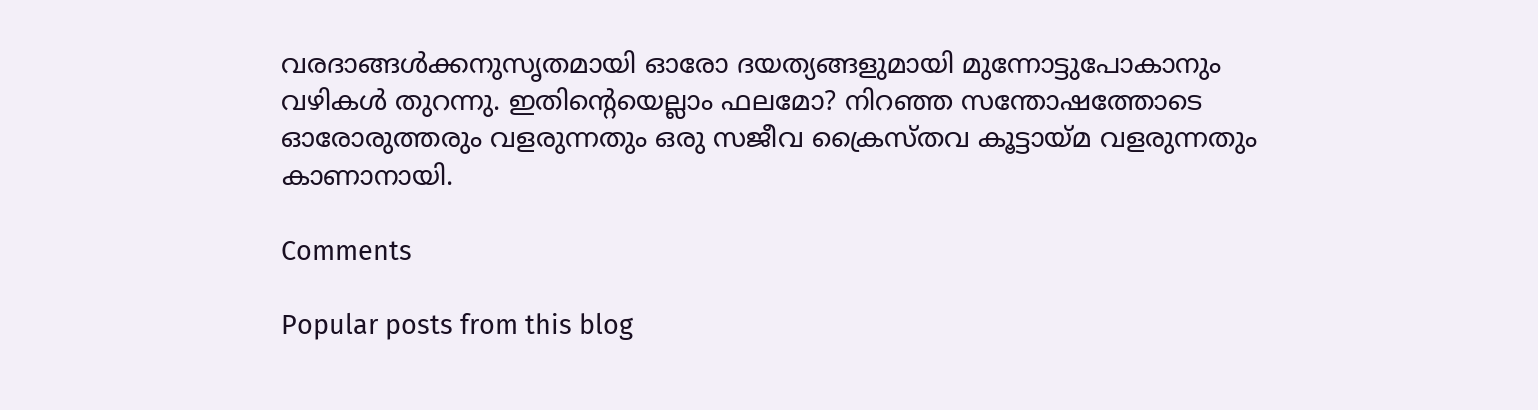വരദാങ്ങള്‍ക്കനുസൃതമായി ഓരോ ദയത്യങ്ങളുമായി മുന്നോട്ടുപോകാനും വഴികള്‍ തുറന്നു. ഇതിന്റെയെല്ലാം ഫലമോ? നിറഞ്ഞ സന്തോഷത്തോടെ ഓരോരുത്തരും വളരുന്നതും ഒരു സജീവ ക്രൈസ്തവ കൂട്ടായ്മ വളരുന്നതും കാണാനായി.

Comments

Popular posts from this blog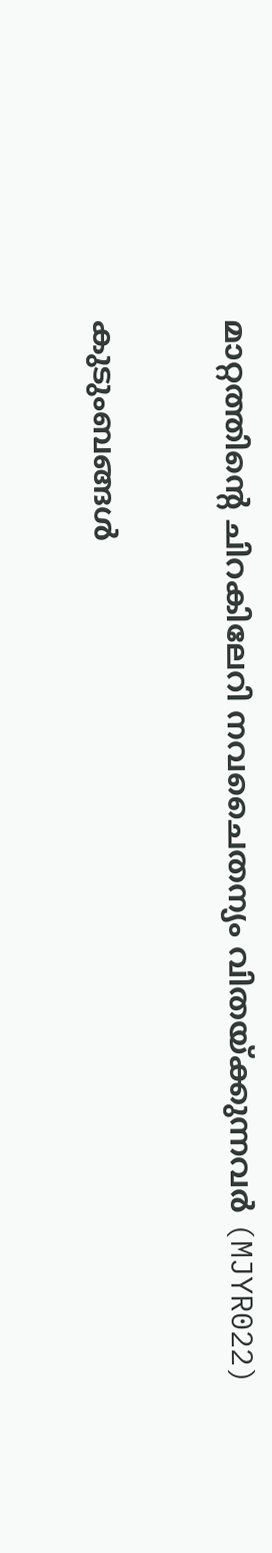മാറ്റത്തിന്റെ ചിറകിലേറി നവചൈതന്യം വിതയ്ക്കുന്നവര്‍ (MJYR022)

കുടുംബങ്ങൾ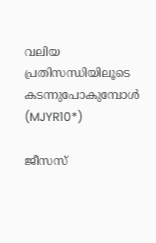വലിയ പ്രതിസന്ധിയിലൂടെ കടന്നുപോകുമ്പോൾ (MJYR10*)

ജീസസ്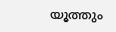യൂത്തും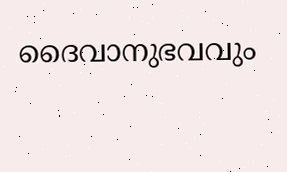ദൈവാനുഭവവും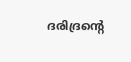ദരിദ്രന്റെ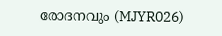രോദനവും (MJYR026)